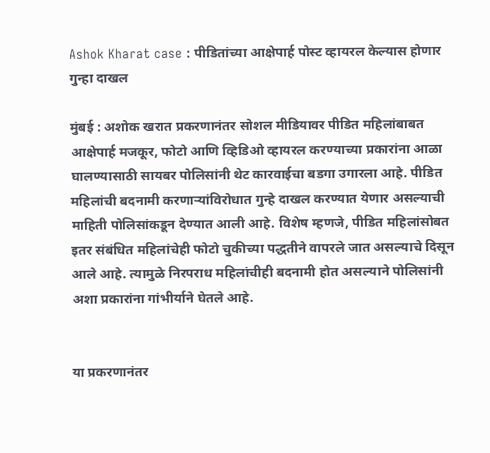Ashok Kharat case : पीडितांच्या आक्षेपार्ह पोस्ट व्हायरल केल्यास होणार गुन्हा दाखल

मुंबई : अशोक खरात प्रकरणानंतर सोशल मीडियावर पीडित महिलांबाबत आक्षेपार्ह मजकूर, फोटो आणि व्हिडिओ व्हायरल करण्याच्या प्रकारांना आळा घालण्यासाठी सायबर पोलिसांनी थेट कारवाईचा बडगा उगारला आहे. पीडित महिलांची बदनामी करणाऱ्यांविरोधात गुन्हे दाखल करण्यात येणार असल्याची माहिती पोलिसांकडून देण्यात आली आहे. विशेष म्हणजे, पीडित महिलांसोबत इतर संबंधित महिलांचेही फोटो चुकीच्या पद्धतीने वापरले जात असल्याचे दिसून आले आहे. त्यामुळे निरपराध महिलांचीही बदनामी होत असल्याने पोलिसांनी अशा प्रकारांना गांभीर्याने घेतले आहे.


या प्रकरणानंतर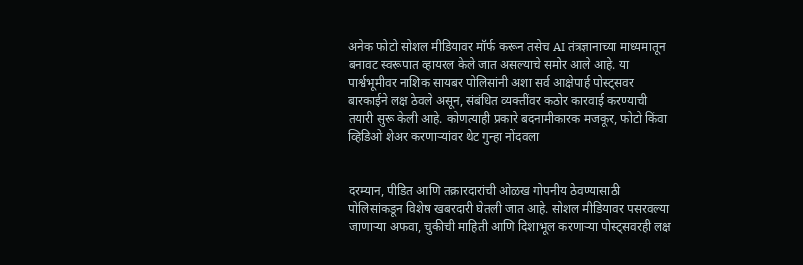अनेक फोटो सोशल मीडियावर मॉर्फ करून तसेच AI तंत्रज्ञानाच्या माध्यमातून बनावट स्वरूपात व्हायरल केले जात असल्याचे समोर आले आहे. या पार्श्वभूमीवर नाशिक सायबर पोलिसांनी अशा सर्व आक्षेपार्ह पोस्ट्सवर बारकाईने लक्ष ठेवले असून, संबंधित व्यक्तींवर कठोर कारवाई करण्याची तयारी सुरू केली आहे. कोणत्याही प्रकारे बदनामीकारक मजकूर, फोटो किंवा व्हिडिओ शेअर करणाऱ्यांवर थेट गुन्हा नोंदवला


दरम्यान, पीडित आणि तक्रारदारांची ओळख गोपनीय ठेवण्यासाठी पोलिसांकडून विशेष खबरदारी घेतली जात आहे. सोशल मीडियावर पसरवल्या जाणाऱ्या अफवा, चुकीची माहिती आणि दिशाभूल करणाऱ्या पोस्ट्सवरही लक्ष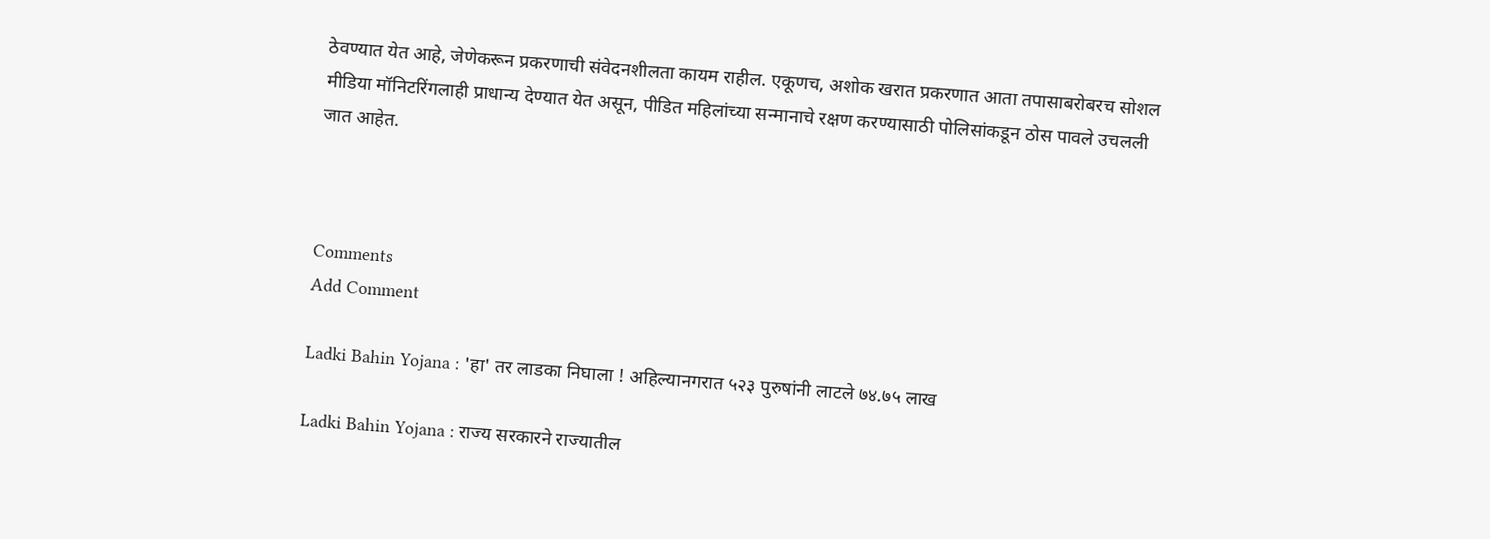ठेवण्यात येत आहे, जेणेकरून प्रकरणाची संवेदनशीलता कायम राहील. एकूणच, अशोक खरात प्रकरणात आता तपासाबरोबरच सोशल मीडिया मॉनिटरिंगलाही प्राधान्य देण्यात येत असून, पीडित महिलांच्या सन्मानाचे रक्षण करण्यासाठी पोलिसांकडून ठोस पावले उचलली जात आहेत.



Comments
Add Comment

Ladki Bahin Yojana : 'हा' तर लाडका निघाला ! अहिल्यानगरात ५२३ पुरुषांनी लाटले ७४.७५ लाख

Ladki Bahin Yojana : राज्य सरकारने राज्यातील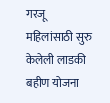गरजू महिलांसाठी सुरु केलेली लाडकी बहीण योजना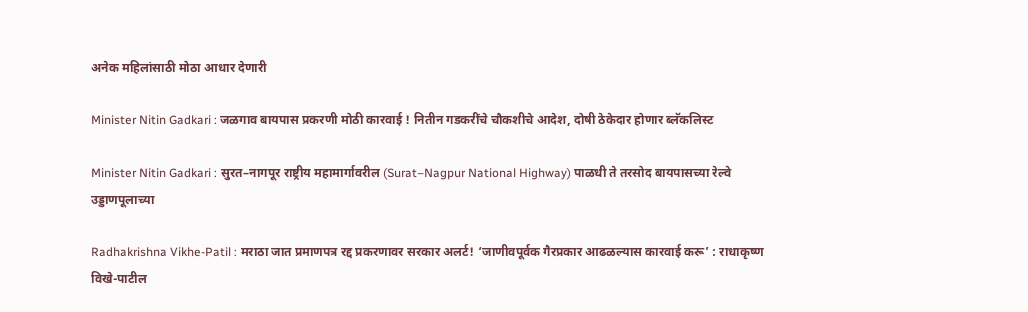अनेक महिलांसाठी मोठा आधार देणारी

Minister Nitin Gadkari : जळगाव बायपास प्रकरणी मोठी कारवाई ! नितीन गडकरींचे चौकशीचे आदेश, दोषी ठेकेदार होणार ब्लॅकलिस्ट

Minister Nitin Gadkari : सुरत–नागपूर राष्ट्रीय महामार्गावरील (Surat–Nagpur National Highway) पाळधी ते तरसोद बायपासच्या रेल्वे उड्डाणपूलाच्या

Radhakrishna Vikhe-Patil : मराठा जात प्रमाणपत्र रद्द प्रकरणावर सरकार अलर्ट! ‘जाणीवपूर्वक गैरप्रकार आढळल्यास कारवाई करू’ : राधाकृष्ण विखे-पाटील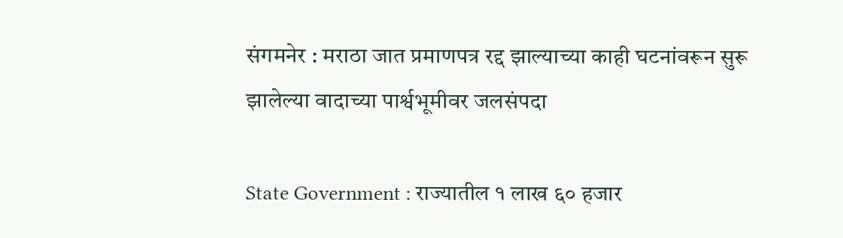संगमनेर : मराठा जात प्रमाणपत्र रद्द झाल्याच्या काही घटनांवरून सुरू झालेल्या वादाच्या पार्श्वभूमीवर जलसंपदा

State Government : राज्यातील १ लाख ६० हजार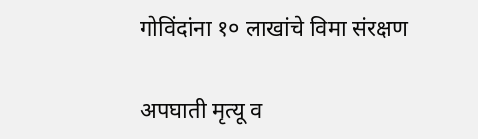गोविंदांना १० लाखांचे विमा संरक्षण

अपघाती मृत्यू व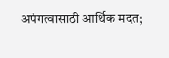अपंगत्वासाठी आर्थिक मदत;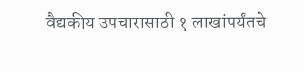वैद्यकीय उपचारासाठी १ लाखांपर्यंतचे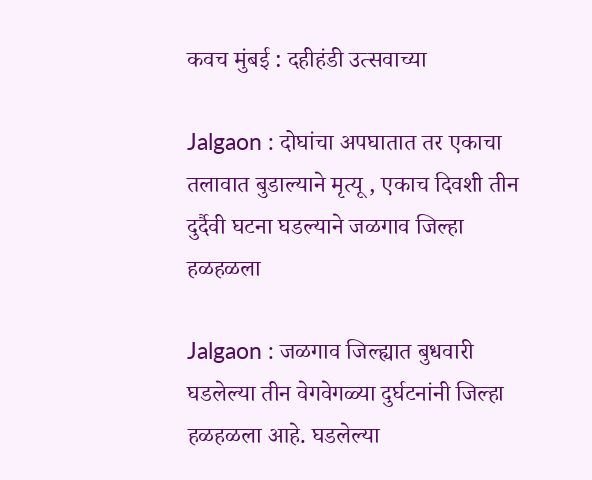कवच मुंबई : दहीहंडी उत्सवाच्या

Jalgaon : दोघांचा अपघातात तर एकाचा तलावात बुडाल्याने मृत्यू , एकाच दिवशी तीन दुर्दैवी घटना घडल्याने जळगाव जिल्हा हळहळला

Jalgaon : जळगाव जिल्ह्यात बुधवारी घडलेल्या तीन वेगवेगळ्या दुर्घटनांनी जिल्हा हळहळला आहे. घडलेल्या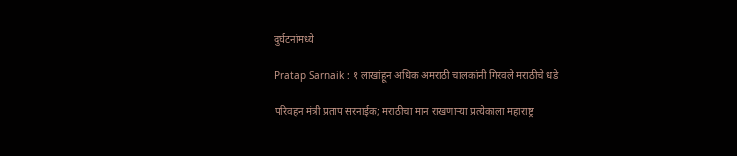दुर्घटनांमध्ये

Pratap Sarnaik : १ लाखांहून अधिक अमराठी चालकांनी गिरवले मराठीचे धडे

परिवहन मंत्री प्रताप सरनाईक; मराठीचा मान राखणाऱ्या प्रत्येकाला महाराष्ट्र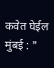कवेत घेईल मुंबई : "